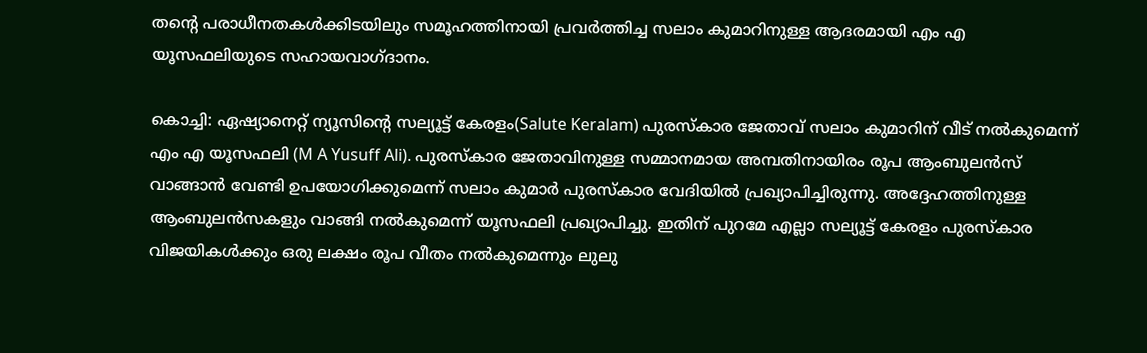തന്റെ പരാധീനതകൾക്കിടയിലും സമൂഹത്തിനായി പ്രവർത്തിച്ച സലാം കുമാറിനുള്ള ആദരമായി എം എ യൂസഫലിയുടെ സഹായവാഗ്ദാനം.

കൊച്ചി: ഏഷ്യാനെറ്റ് ന്യൂസിന്റെ സല്യൂട്ട് കേരളം(Salute Keralam) പുരസ്കാര ജേതാവ് സലാം കുമാറിന് വീട് നൽകുമെന്ന് എം എ യൂസഫലി (M A Yusuff Ali). പുരസ്കാര ജേതാവിനുള്ള സമ്മാനമായ അമ്പതിനായിരം രൂപ ആംബുലൻസ് വാങ്ങാൻ വേണ്ടി ഉപയോഗിക്കുമെന്ന് സലാം കുമാർ പുരസ്കാര വേദിയിൽ പ്രഖ്യാപിച്ചിരുന്നു. അദ്ദേഹത്തിനുള്ള ആംബുലൻസകളും വാങ്ങി നൽകുമെന്ന് യൂസഫലി പ്രഖ്യാപിച്ചു. ഇതിന് പുറമേ എല്ലാ സല്യൂട്ട് കേരളം പുരസ്കാര വിജയികൾക്കും ഒരു ലക്ഷം രൂപ വീതം നൽകുമെന്നും ലുലു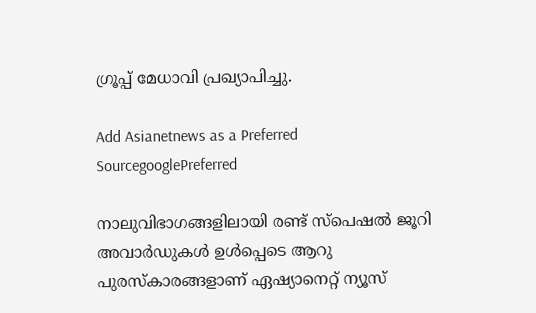ഗ്രൂപ്പ് മേധാവി പ്രഖ്യാപിച്ചു.

Add Asianetnews as a Preferred SourcegooglePreferred

നാലുവിഭാഗങ്ങളിലായി രണ്ട് സ്പെഷൽ ജൂറി അവാ‍ർഡുകൾ ഉൾപ്പെടെ ആറു പുരസ്കാരങ്ങളാണ് ഏഷ്യാനെറ്റ് ന്യൂസ്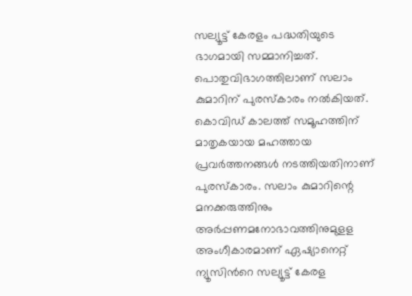സല്യൂട്ട് കേരളം പദ്ധതിയുടെ ഭാഗമായി സമ്മാനിച്ചത്. പൊതുവിഭാഗത്തിലാണ് സലാം കുമാറിന് പുരസ്കാരം നൽകിയത്. കൊവിഡ് കാലത്ത് സമൂഹത്തിന് മാതൃകയായ മഹത്തായ പ്രവർത്തനങ്ങൾ നടത്തിയതിനാണ് പുരസ്കാരം. സലാം കുമാ‍റിന്റെ മനക്കരുത്തിനും അർപ്പണമനോഭാവത്തിനുമുളള അംഗീകാരമാണ് ഏഷ്യാനെറ്റ് ന്യൂസിന്‍റെ സല്യൂട്ട് കേരള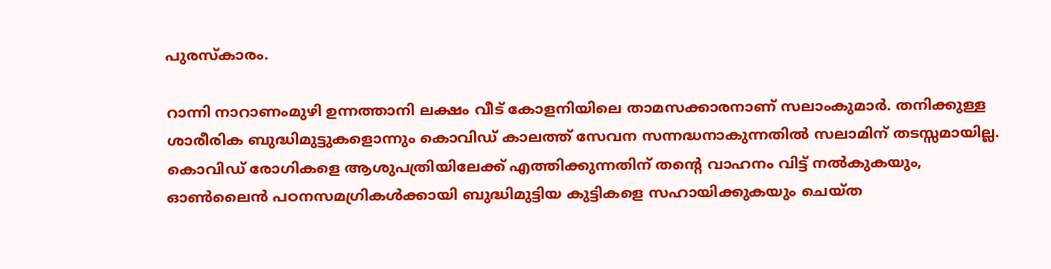പുരസ്കാരം.

റാന്നി നാറാണംമുഴി ഉന്നത്താനി ലക്ഷം വീട് കോളനിയിലെ താമസക്കാരനാണ് സലാംകുമാർ. തനിക്കുള്ള ശാരീരിക ബുദ്ധിമുട്ടുകളൊന്നും കൊവിഡ് കാലത്ത് സേവന സന്നദ്ധനാകുന്നതിൽ സലാമിന് തടസ്സമായില്ല. കൊവിഡ് രോഗികളെ ആശുപത്രിയിലേക്ക് എത്തിക്കുന്നതിന് തന്‍റെ വാഹനം വിട്ട് നൽകുകയും, ഓൺലൈൻ പഠനസമഗ്രികൾക്കായി ബുദ്ധിമുട്ടിയ കുട്ടികളെ സഹായിക്കുകയും ചെയ്ത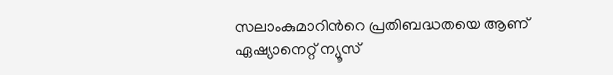സലാംകുമാറിന്‍റെ പ്രതിബദ്ധതയെ ആണ് ഏഷ്യാനെറ്റ് ന്യൂസ്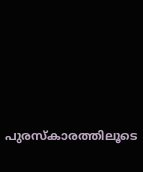പുരസ്കാരത്തിലൂടെ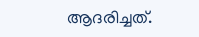ആദരിച്ചത്.